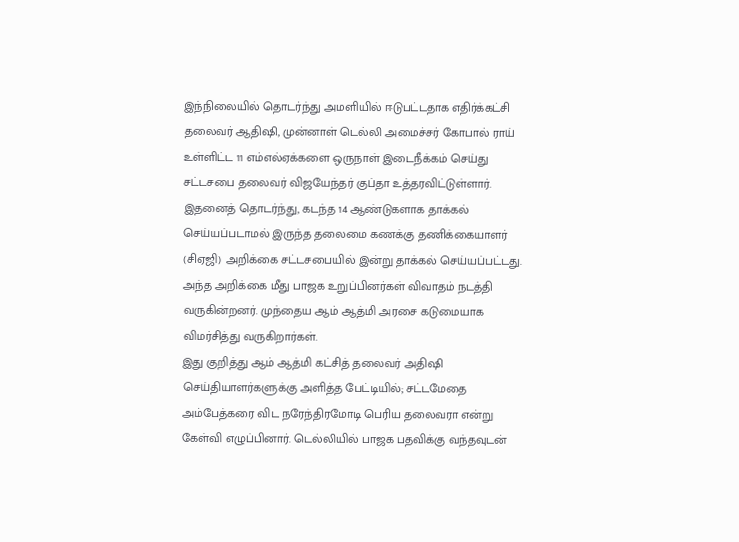இந்நிலையில் தொடர்ந்து அமளியில் ஈடுபட்டதாக எதிர்க்கட்சி தலைவர் ஆதிஷி, முன்னாள் டெல்லி அமைச்சர் கோபால் ராய் உள்ளிட்ட 11 எம்எல்ஏக்களை ஒருநாள் இடைநீக்கம் செய்து சட்டசபை தலைவர் விஜயேந்தர் குப்தா உத்தரவிட்டுள்ளார். இதனைத் தொடர்ந்து, கடந்த 14 ஆண்டுகளாக தாக்கல் செய்யப்படாமல் இருந்த தலைமை கணக்கு தணிக்கையாளர் (சிஏஜி) அறிக்கை சட்டசபையில் இன்று தாக்கல் செய்யப்பட்டது. அந்த அறிக்கை மீது பாஜக உறுப்பினர்கள் விவாதம் நடத்தி வருகின்றனர். முந்தைய ஆம் ஆத்மி அரசை கடுமையாக விமர்சித்து வருகிறார்கள்.
இது குறித்து ஆம் ஆத்மி கட்சித் தலைவர் அதிஷி செய்தியாளர்களுக்கு அளித்த பேட்டியில்; சட்டமேதை அம்பேத்கரை விட நரேந்திரமோடி பெரிய தலைவரா என்று கேள்வி எழுப்பினார். டெல்லியில் பாஜக பதவிக்கு வந்தவுடன்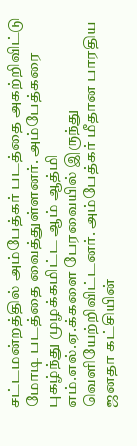சட்டமன்றத்தில் அம்பேத்கர் படத்தை அகற்றிவிட்டு மோடி படத்தை வைத்துள்ளனர். அம்பேத்கரை புகழ்ந்து முழக்கமிட்ட ஆம் ஆத்மி எம்.எல்.ஏ.க்களை பேரவையில் இருந்து வெளியேற்றிவிட்டனர். அம்பேத்கர் மீதான பாரதிய ஜனதா கட்சியின்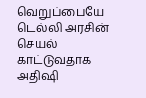வெறுப்பையே டெல்லி அரசின் செயல் காட்டுவதாக அதிஷி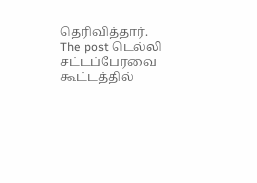தெரிவித்தார்.
The post டெல்லி சட்டப்பேரவை கூட்டத்தில்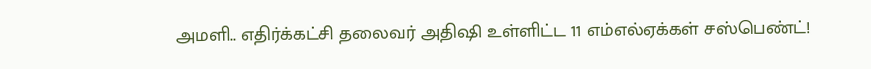அமளி.. எதிர்க்கட்சி தலைவர் அதிஷி உள்ளிட்ட 11 எம்எல்ஏக்கள் சஸ்பெண்ட்!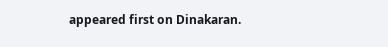appeared first on Dinakaran.